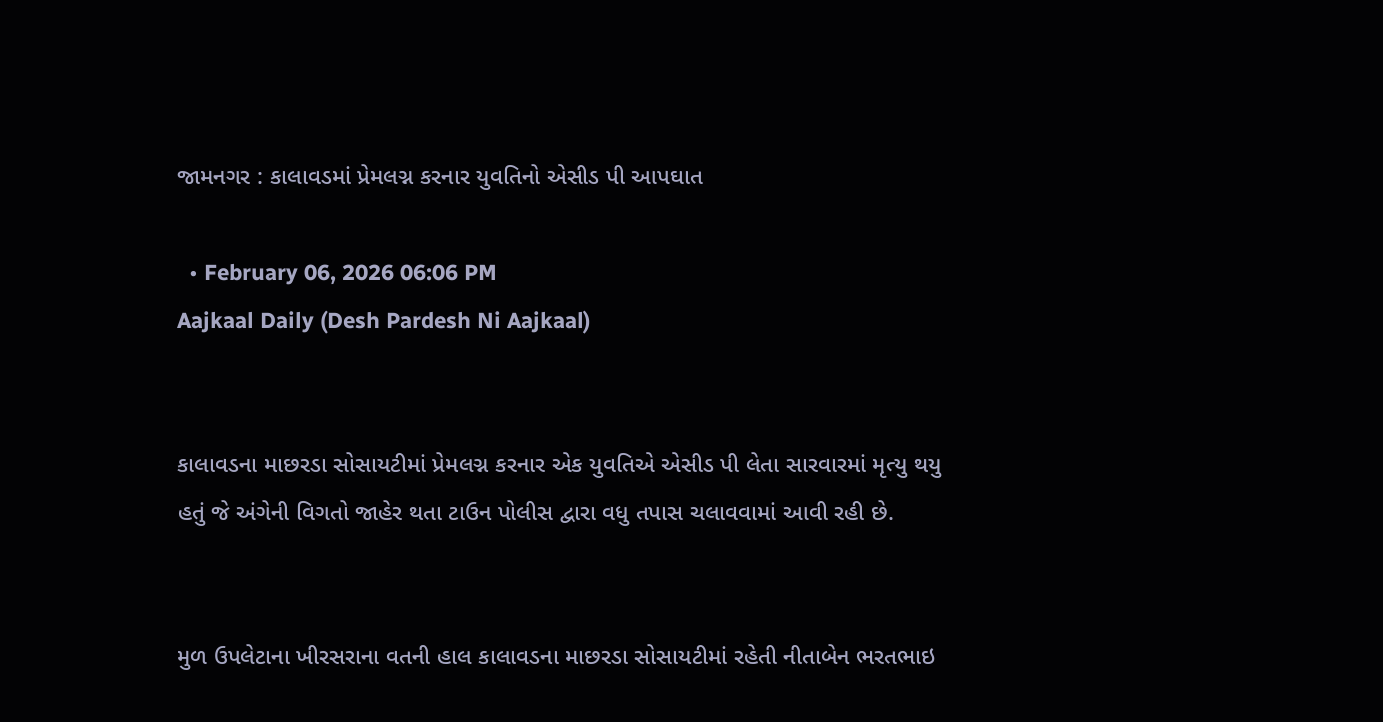જામનગર : કાલાવડમાં પ્રેમલગ્ન કરનાર યુવતિનો એસીડ પી આપઘાત

  • February 06, 2026 06:06 PM
Aajkaal Daily (Desh Pardesh Ni Aajkaal)


કાલાવડના માછરડા સોસાયટીમાં પ્રેમલગ્ન કરનાર એક યુવતિએ એસીડ પી લેતા સારવારમાં મૃત્યુ થયુ હતું જે અંગેની વિગતો જાહેર થતા ટાઉન પોલીસ દ્વારા વધુ તપાસ ચલાવવામાં આવી રહી છે.


મુળ ઉપલેટાના ખીરસરાના વતની હાલ કાલાવડના માછરડા સોસાયટીમાં રહેતી નીતાબેન ભરતભાઇ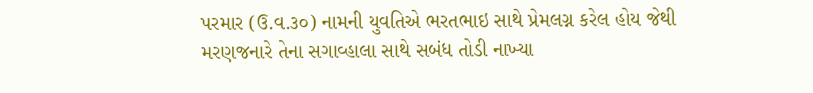પરમાર (ઉ.વ.૩૦) નામની યુવતિએ ભરતભાઇ સાથે પ્રેમલગ્ન કરેલ હોય જેથી મરણજનારે તેના સગાવ્હાલા સાથે સબંધ તોડી નાખ્યા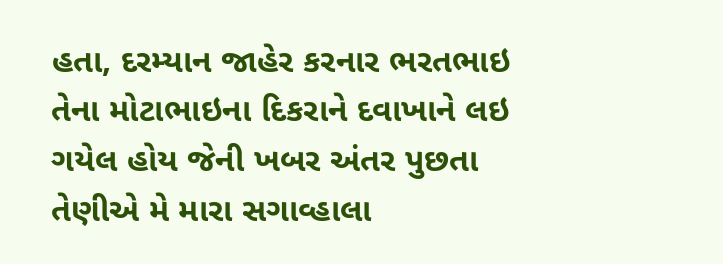હતા, દરમ્યાન જાહેર કરનાર ભરતભાઇ તેના મોટાભાઇના દિકરાને દવાખાને લઇ ગયેલ હોય જેની ખબર અંતર પુછતા તેણીએ મે મારા સગાવ્હાલા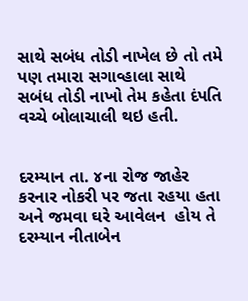સાથે સબંધ તોડી નાખેલ છે તો તમે પણ તમારા સગાવ્હાલા સાથે સબંધ તોડી નાખો તેમ કહેતા દંપતિ વચ્ચે બોલાચાલી થઇ હતી.


દરમ્યાન તા. ૪ના રોજ જાહેર કરનાર નોકરી પર જતા રહયા હતા અને જમવા ઘરે આવેલન  હોય તે દરમ્યાન નીતાબેન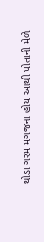થોડા ગરમ મગજના હોય આથી પોતાની મેળે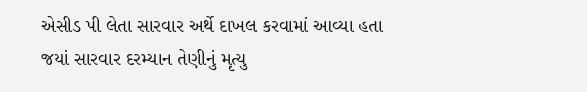એસીડ પી લેતા સારવાર અર્થે દાખલ કરવામાં આવ્યા હતા જયાં સારવાર દરમ્યાન તેણીનું મૃત્યુ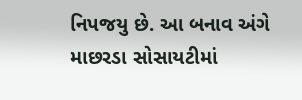નિપજયુ છે. આ બનાવ અંગે માછરડા સોસાયટીમાં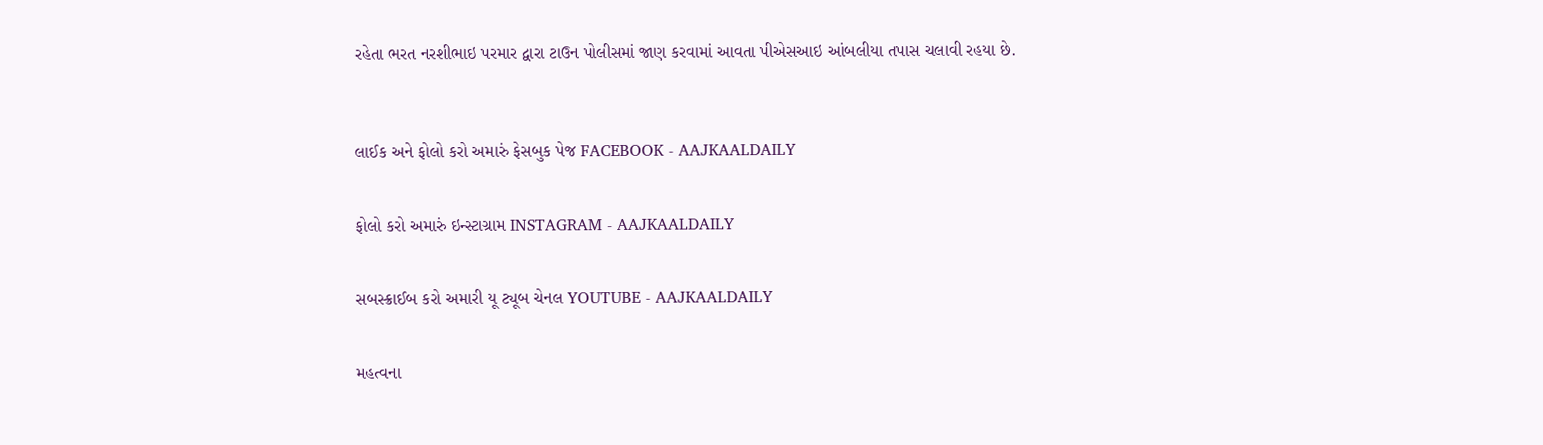રહેતા ભરત નરશીભાઇ પરમાર દ્વારા ટાઉન પોલીસમાં જાણ કરવામાં આવતા પીએસઆઇ આંબલીયા તપાસ ચલાવી રહયા છે.



લાઈક અને ફોલો કરો અમારું ફેસબુક પેજ FACEBOOK - AAJKAALDAILY


ફોલો કરો અમારું ઇન્સ્ટાગ્રામ INSTAGRAM - AAJKAALDAILY


સબસ્ક્રાઈબ કરો અમારી યૂ ટ્યૂબ ચેનલ YOUTUBE - AAJKAALDAILY


મહત્વના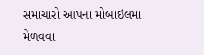સમાચારો આપના મોબાઇલમા મેળવવા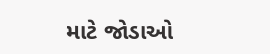માટે જોડાઓ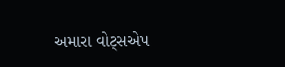અમારા વોટ્સએપ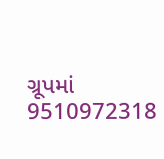ગ્રૂપમાં  9510972318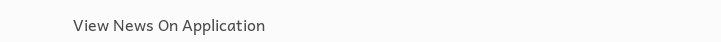View News On Application